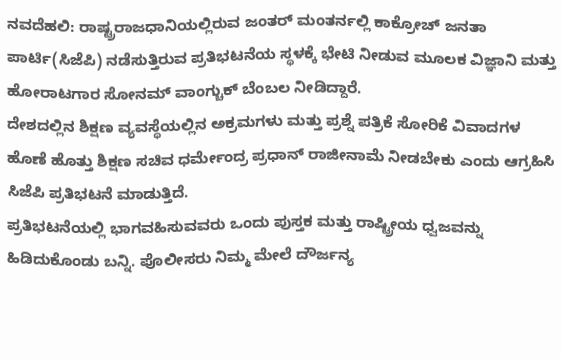ನವದೆಹಲಿ: ರಾಷ್ಟ್ರರಾಜಧಾನಿಯಲ್ಲಿರುವ ಜಂತರ್ ಮಂತರ್ನಲ್ಲಿ ಕಾಕ್ರೋಚ್ ಜನತಾ ಪಾರ್ಟಿ(ಸಿಜೆಪಿ) ನಡೆಸುತ್ತಿರುವ ಪ್ರತಿಭಟನೆಯ ಸ್ಥಳಕ್ಕೆ ಭೇಟಿ ನೀಡುವ ಮೂಲಕ ವಿಜ್ಞಾನಿ ಮತ್ತು ಹೋರಾಟಗಾರ ಸೋನಮ್ ವಾಂಗ್ಚುಕ್ ಬೆಂಬಲ ನೀಡಿದ್ದಾರೆ.
ದೇಶದಲ್ಲಿನ ಶಿಕ್ಷಣ ವ್ಯವಸ್ಥೆಯಲ್ಲಿನ ಅಕ್ರಮಗಳು ಮತ್ತು ಪ್ರಶ್ನೆ ಪತ್ರಿಕೆ ಸೋರಿಕೆ ವಿವಾದಗಳ ಹೊಣೆ ಹೊತ್ತು ಶಿಕ್ಷಣ ಸಚಿವ ಧರ್ಮೇಂದ್ರ ಪ್ರಧಾನ್ ರಾಜೀನಾಮೆ ನೀಡಬೇಕು ಎಂದು ಆಗ್ರಹಿಸಿ ಸಿಜೆಪಿ ಪ್ರತಿಭಟನೆ ಮಾಡುತ್ತಿದೆ.
ಪ್ರತಿಭಟನೆಯಲ್ಲಿ ಭಾಗವಹಿಸುವವರು ಒಂದು ಪುಸ್ತಕ ಮತ್ತು ರಾಷ್ಟ್ರೀಯ ಧ್ವಜವನ್ನು ಹಿಡಿದುಕೊಂಡು ಬನ್ನಿ. ಪೊಲೀಸರು ನಿಮ್ಮ ಮೇಲೆ ದೌರ್ಜನ್ಯ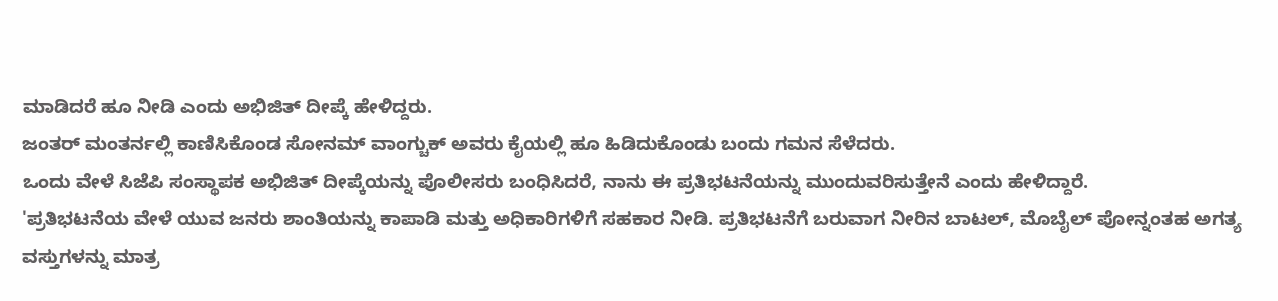ಮಾಡಿದರೆ ಹೂ ನೀಡಿ ಎಂದು ಅಭಿಜಿತ್ ದೀಪ್ಕೆ ಹೇಳಿದ್ದರು.
ಜಂತರ್ ಮಂತರ್ನಲ್ಲಿ ಕಾಣಿಸಿಕೊಂಡ ಸೋನಮ್ ವಾಂಗ್ಚುಕ್ ಅವರು ಕೈಯಲ್ಲಿ ಹೂ ಹಿಡಿದುಕೊಂಡು ಬಂದು ಗಮನ ಸೆಳೆದರು.
ಒಂದು ವೇಳೆ ಸಿಜೆಪಿ ಸಂಸ್ಥಾಪಕ ಅಭಿಜಿತ್ ದೀಪ್ಕೆಯನ್ನು ಪೊಲೀಸರು ಬಂಧಿಸಿದರೆ, ನಾನು ಈ ಪ್ರತಿಭಟನೆಯನ್ನು ಮುಂದುವರಿಸುತ್ತೇನೆ ಎಂದು ಹೇಳಿದ್ದಾರೆ.
'ಪ್ರತಿಭಟನೆಯ ವೇಳೆ ಯುವ ಜನರು ಶಾಂತಿಯನ್ನು ಕಾಪಾಡಿ ಮತ್ತು ಅಧಿಕಾರಿಗಳಿಗೆ ಸಹಕಾರ ನೀಡಿ. ಪ್ರತಿಭಟನೆಗೆ ಬರುವಾಗ ನೀರಿನ ಬಾಟಲ್, ಮೊಬೈಲ್ ಪೋನ್ನಂತಹ ಅಗತ್ಯ ವಸ್ತುಗಳನ್ನು ಮಾತ್ರ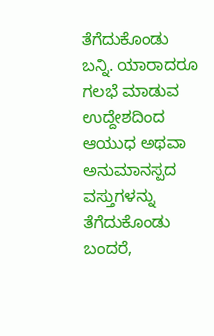ತೆಗೆದುಕೊಂಡು ಬನ್ನಿ. ಯಾರಾದರೂ ಗಲಭೆ ಮಾಡುವ ಉದ್ದೇಶದಿಂದ ಆಯುಧ ಅಥವಾ ಅನುಮಾನಸ್ಪದ ವಸ್ತುಗಳನ್ನು ತೆಗೆದುಕೊಂಡು ಬಂದರೆ,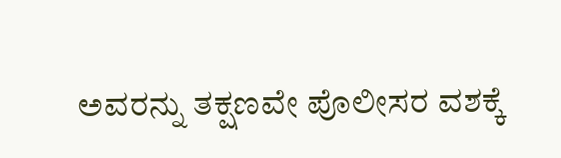ಅವರನ್ನು ತಕ್ಷಣವೇ ಪೊಲೀಸರ ವಶಕ್ಕೆ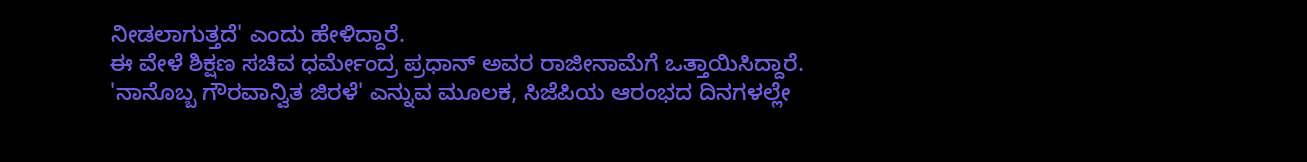ನೀಡಲಾಗುತ್ತದೆ' ಎಂದು ಹೇಳಿದ್ದಾರೆ.
ಈ ವೇಳೆ ಶಿಕ್ಷಣ ಸಚಿವ ಧರ್ಮೇಂದ್ರ ಪ್ರಧಾನ್ ಅವರ ರಾಜೀನಾಮೆಗೆ ಒತ್ತಾಯಿಸಿದ್ದಾರೆ.
'ನಾನೊಬ್ಬ ಗೌರವಾನ್ವಿತ ಜಿರಳೆ' ಎನ್ನುವ ಮೂಲಕ, ಸಿಜೆಪಿಯ ಆರಂಭದ ದಿನಗಳಲ್ಲೇ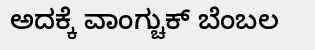ಅದಕ್ಕೆ ವಾಂಗ್ಚುಕ್ ಬೆಂಬಲ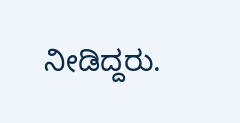ನೀಡಿದ್ದರು.